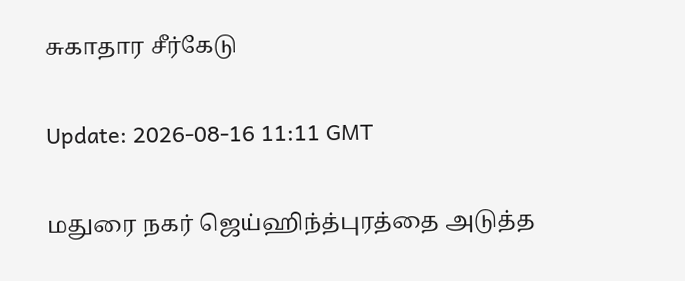சுகாதார சீர்கேடு

Update: 2026-08-16 11:11 GMT

மதுரை நகர் ஜெய்ஹிந்த்புரத்தை அடுத்த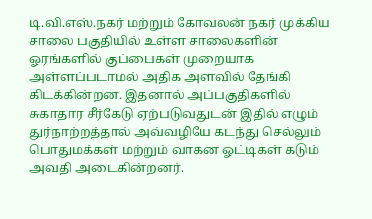டி.வி.எஸ்.நகர் மற்றும் கோவலன் நகர் முக்கிய சாலை பகுதியில் உள்ள சாலைகளின் ஓரங்களில் குப்பைகள் முறையாக அள்ளப்படாமல் அதிக அளவில் தேங்கி கிடக்கின்றன. இதனால் அப்பகுதிகளில் சுகாதார சீர்கேடு ஏற்படுவதுடன் இதில் எழும் துர்நாற்றத்தால் அவ்வழியே கடந்து செல்லும் பொதுமக்கள் மற்றும் வாகன ஓட்டிகள் கடும் அவதி அடைகின்றனர்.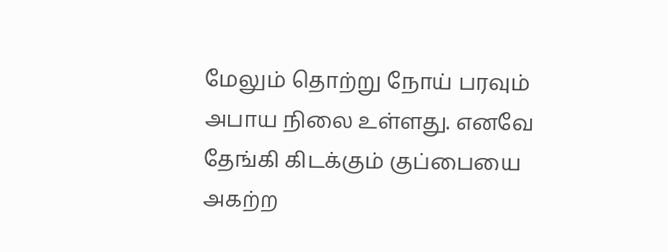மேலும் தொற்று நோய் பரவும் அபாய நிலை உள்ளது. எனவே தேங்கி கிடக்கும் குப்பையை அகற்ற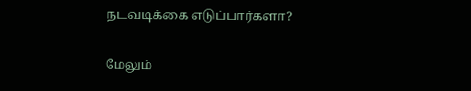நடவடிக்கை எடுப்பார்களா?

மேலும்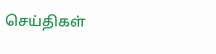செய்திகள்